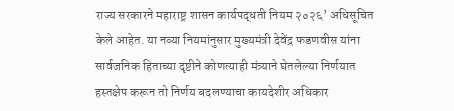राज्य सरकारने महाराष्ट्र शासन कार्यपद्धती नियम २०२६’ अधिसूचित केले आहेत. या नव्या नियमांनुसार मुख्यमंत्री देवेंद्र फडणवीस यांना सार्वजनिक हिताच्या दृष्टीने कोणत्याही मंत्र्याने घेतलेल्या निर्णयात हस्तक्षेप करून तो निर्णय बदलण्याचा कायदेशीर अधिकार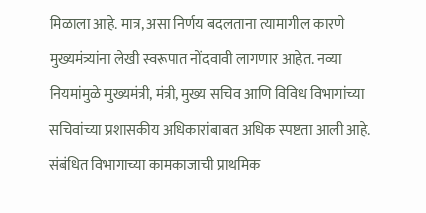मिळाला आहे. मात्र, असा निर्णय बदलताना त्यामागील कारणे मुख्यमंत्र्यांना लेखी स्वरूपात नोंदवावी लागणार आहेत. नव्या नियमांमुळे मुख्यमंत्री, मंत्री, मुख्य सचिव आणि विविध विभागांच्या सचिवांच्या प्रशासकीय अधिकारांबाबत अधिक स्पष्टता आली आहे. संबंधित विभागाच्या कामकाजाची प्राथमिक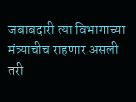जबाबदारी त्या विभागाच्या मंत्र्याचीच राहणार असली तरी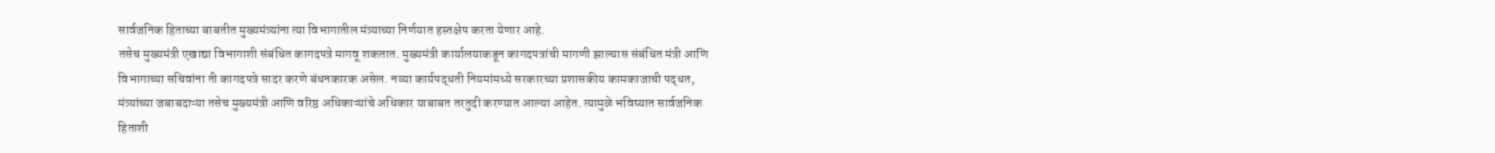सार्वजनिक हिताच्या बाबतीत मुख्यमंत्र्यांना त्या विभागातील मंत्र्याच्या निर्णयात हस्तक्षेप करता येणार आहे.
तसेच मुख्यमंत्री एखाद्या विभागाशी संबंधित कागदपत्रे मागवू शकतात. मुख्यमंत्री कार्यालयाकडून कागदपत्रांची मागणी झाल्यास संबंधित मंत्री आणि विभागाच्या सचिवांना ती कागदपत्रे सादर करणे बंधनकारक असेल. नव्या कार्यपद्धती नियमांमध्ये सरकारच्या प्रशासकीय कामकाजाची पद्धत, मंत्र्यांच्या जबाबदाऱ्या तसेच मुख्यमंत्री आणि वरिष्ठ अधिकाऱ्यांचे अधिकार याबाबत तरतुदी करण्यात आल्या आहेत. त्यामुळे भविष्यात सार्वजनिक हिताशी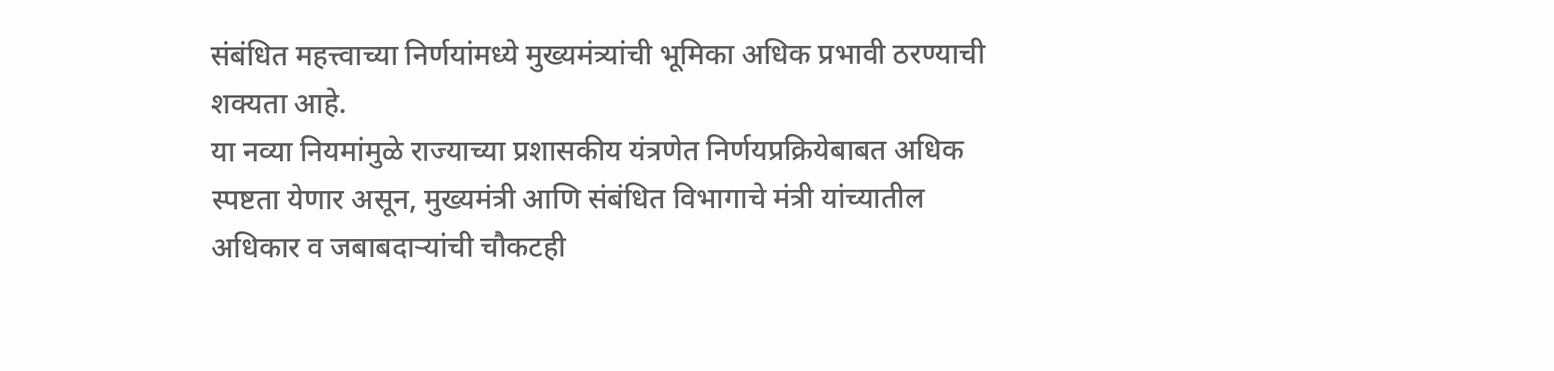संबंधित महत्त्वाच्या निर्णयांमध्ये मुख्यमंत्र्यांची भूमिका अधिक प्रभावी ठरण्याची शक्यता आहे.
या नव्या नियमांमुळे राज्याच्या प्रशासकीय यंत्रणेत निर्णयप्रक्रियेबाबत अधिक स्पष्टता येणार असून, मुख्यमंत्री आणि संबंधित विभागाचे मंत्री यांच्यातील अधिकार व जबाबदाऱ्यांची चौकटही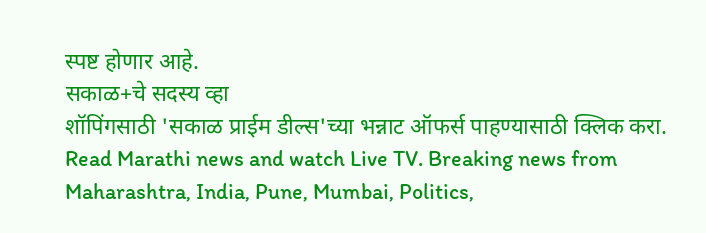स्पष्ट होणार आहे.
सकाळ+चे सदस्य व्हा
शॉपिंगसाठी 'सकाळ प्राईम डील्स'च्या भन्नाट ऑफर्स पाहण्यासाठी क्लिक करा.
Read Marathi news and watch Live TV. Breaking news from Maharashtra, India, Pune, Mumbai, Politics,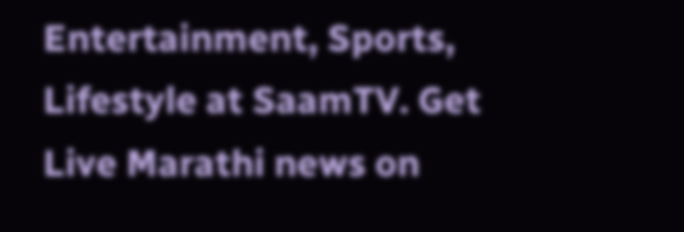Entertainment, Sports, Lifestyle at SaamTV. Get Live Marathi news on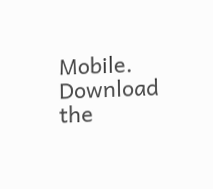Mobile. Download the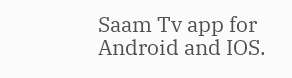Saam Tv app for Android and IOS.